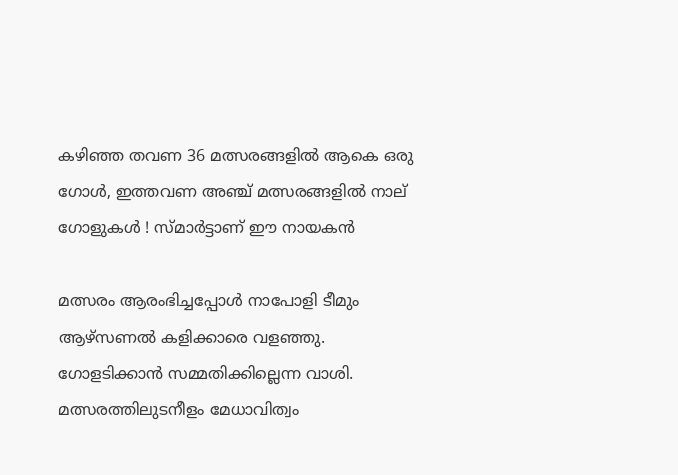കഴിഞ്ഞ തവണ 36 മത്സരങ്ങളില്‍ ആകെ ഒരു ഗോള്‍, ഇത്തവണ അഞ്ച് മത്സരങ്ങളില്‍ നാല് ഗോളുകള്‍ ! സ്മാര്‍ട്ടാണ് ഈ നായകന്‍

മത്സരം ആരംഭിച്ചപ്പോള്‍ നാപോളി ടീമും ആഴ്സണല്‍ കളിക്കാരെ വളഞ്ഞു. ഗോളടിക്കാന്‍ സമ്മതിക്കില്ലെന്ന വാശി. മത്സരത്തിലുടനീളം മേധാവിത്വം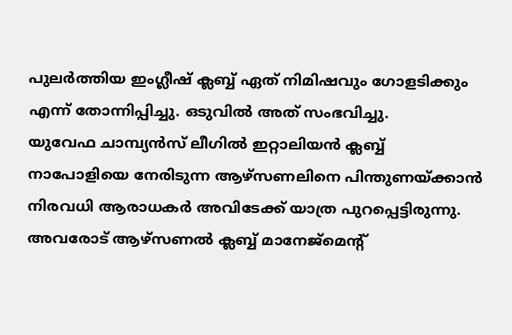പുലര്‍ത്തിയ ഇംഗ്ലീഷ് ക്ലബ്ബ് ഏത് നിമിഷവും ഗോളടിക്കും എന്ന് തോന്നിപ്പിച്ചു. ഒടുവില്‍ അത് സംഭവിച്ചു.
യുവേഫ ചാമ്പ്യന്‍സ് ലീഗില്‍ ഇറ്റാലിയന്‍ ക്ലബ്ബ് നാപോളിയെ നേരിടുന്ന ആഴ്സണലിനെ പിന്തുണയ്ക്കാന്‍ നിരവധി ആരാധകര്‍ അവിടേക്ക് യാത്ര പുറപ്പെട്ടിരുന്നു. അവരോട് ആഴ്സണല്‍ ക്ലബ്ബ് മാനേജ്മെന്റ്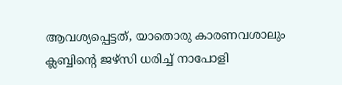ആവശ്യപ്പെട്ടത്, യാതൊരു കാരണവശാലും ക്ലബ്ബിന്റെ ജഴ്സി ധരിച്ച് നാപോളി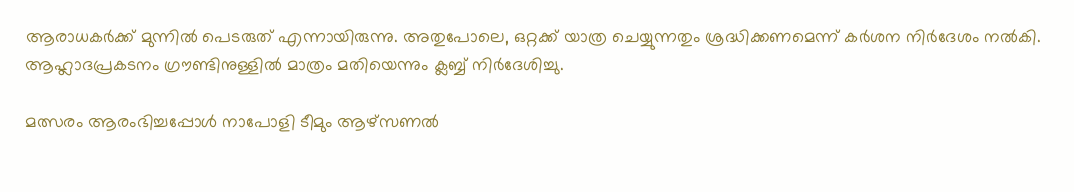ആരാധകര്‍ക്ക് മുന്നില്‍ പെടരുത് എന്നായിരുന്നു. അതുപോലെ, ഒറ്റക്ക് യാത്ര ചെയ്യുന്നതും ശ്രദ്ധിക്കണമെന്ന് കര്‍ശന നിര്‍ദേശം നല്‍കി. ആഹ്ലാദപ്രകടനം ഗ്രൗണ്ടിനുള്ളില്‍ മാത്രം മതിയെന്നും ക്ലബ്ബ് നിര്‍ദേശിച്ചു.

മത്സരം ആരംഭിച്ചപ്പോള്‍ നാപോളി ടീമും ആഴ്സണല്‍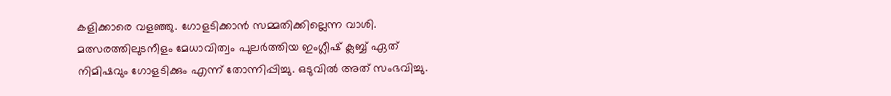കളിക്കാരെ വളഞ്ഞു. ഗോളടിക്കാന്‍ സമ്മതിക്കില്ലെന്ന വാശി. മത്സരത്തിലുടനീളം മേധാവിത്വം പുലര്‍ത്തിയ ഇംഗ്ലീഷ് ക്ലബ്ബ് ഏത് നിമിഷവും ഗോളടിക്കും എന്ന് തോന്നിപ്പിച്ചു. ഒടുവില്‍ അത് സംഭവിച്ചു.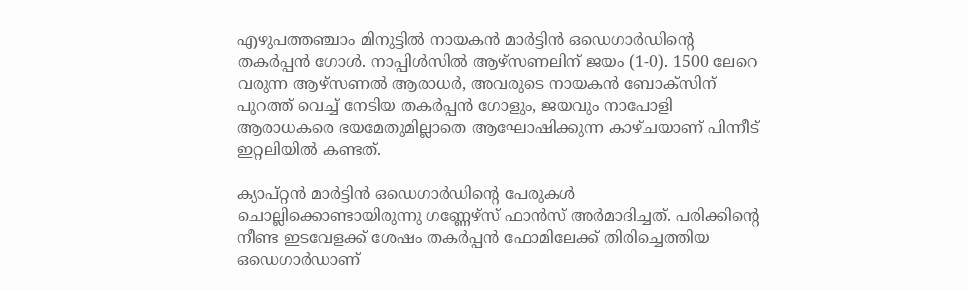എഴുപത്തഞ്ചാം മിനുട്ടില്‍ നായകന്‍ മാര്‍ട്ടിന്‍ ഒഡെഗാര്‍ഡിന്റെ തകര്‍പ്പന്‍ ഗോള്‍. നാപ്പിള്‍സില്‍ ആഴ്സണലിന് ജയം (1-0). 1500 ലേറെ വരുന്ന ആഴ്സണല്‍ ആരാധര്‍, അവരുടെ നായകന്‍ ബോക്സിന് പുറത്ത് വെച്ച് നേടിയ തകര്‍പ്പന്‍ ഗോളും, ജയവും നാപോളി ആരാധകരെ ഭയമേതുമില്ലാതെ ആഘോഷിക്കുന്ന കാഴ്ചയാണ് പിന്നീട് ഇറ്റലിയില്‍ കണ്ടത്.

ക്യാപ്റ്റന്‍ മാര്‍ട്ടിന്‍ ഒഡെഗാര്‍ഡിന്റെ പേരുകള്‍ ചൊല്ലിക്കൊണ്ടായിരുന്നു ഗണ്ണേഴ്സ് ഫാന്‍സ് അര്‍മാദിച്ചത്. പരിക്കിന്റെ നീണ്ട ഇടവേളക്ക് ശേഷം തകര്‍പ്പന്‍ ഫോമിലേക്ക് തിരിച്ചെത്തിയ ഒഡെഗാര്‍ഡാണ്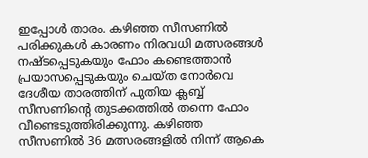ഇപ്പോള്‍ താരം. കഴിഞ്ഞ സീസണില്‍ പരിക്കുകള്‍ കാരണം നിരവധി മത്സരങ്ങള്‍ നഷ്ടപ്പെടുകയും ഫോം കണ്ടെത്താന്‍ പ്രയാസപ്പെടുകയും ചെയ്ത നോര്‍വെ ദേശീയ താരത്തിന് പുതിയ ക്ലബ്ബ് സീസണിന്റെ തുടക്കത്തില്‍ തന്നെ ഫോം വീണ്ടെടുത്തിരിക്കുന്നു. കഴിഞ്ഞ സീസണില്‍ 36 മത്സരങ്ങളില്‍ നിന്ന് ആകെ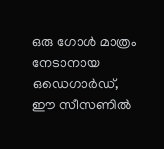ഒരു ഗോള്‍ മാത്രം നേടാനായ ഒഡെഗാര്‍ഡ്, ഈ സീസണില്‍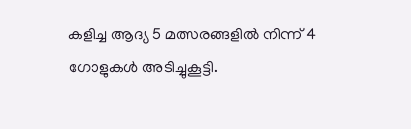കളിച്ച ആദ്യ 5 മത്സരങ്ങളില്‍ നിന്ന് 4 ഗോളുകള്‍ അടിച്ചുകൂട്ടി.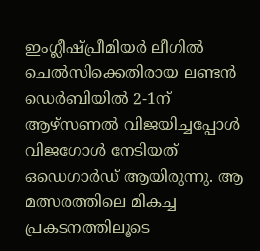ഇംഗ്ലീഷ്പ്രീമിയര്‍ ലീഗില്‍ ചെല്‍സിക്കെതിരായ ലണ്ടന്‍ ഡെര്‍ബിയില്‍ 2-1ന് ആഴ്സണല്‍ വിജയിച്ചപ്പോള്‍ വിജഗോള്‍ നേടിയത് ഒഡെഗാര്‍ഡ് ആയിരുന്നു. ആ മത്സരത്തിലെ മികച്ച പ്രകടനത്തിലൂടെ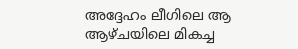അദ്ദേഹം ലീഗിലെ ആ ആഴ്ചയിലെ മികച്ച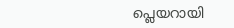പ്ലെയറായി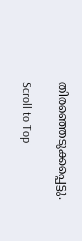തിരഞ്ഞെടുക്കപ്പെട്ടു.

Scroll to Top